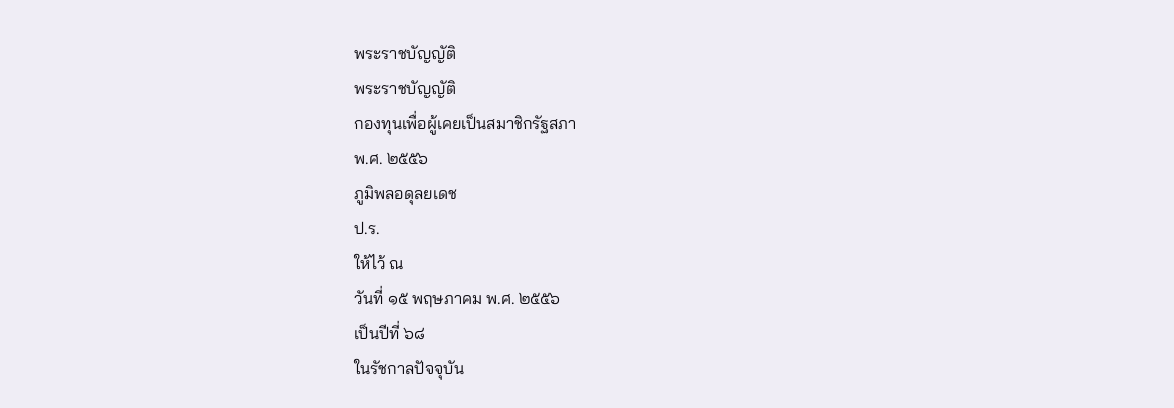พระราชบัญญัติ
พระราชบัญญัติ
กองทุนเพื่อผู้เคยเป็นสมาชิกรัฐสภา
พ.ศ. ๒๕๕๖
ภูมิพลอดุลยเดช
ป.ร.
ให้ไว้ ณ
วันที่ ๑๕ พฤษภาคม พ.ศ. ๒๕๕๖
เป็นปีที่ ๖๘
ในรัชกาลปัจจุบัน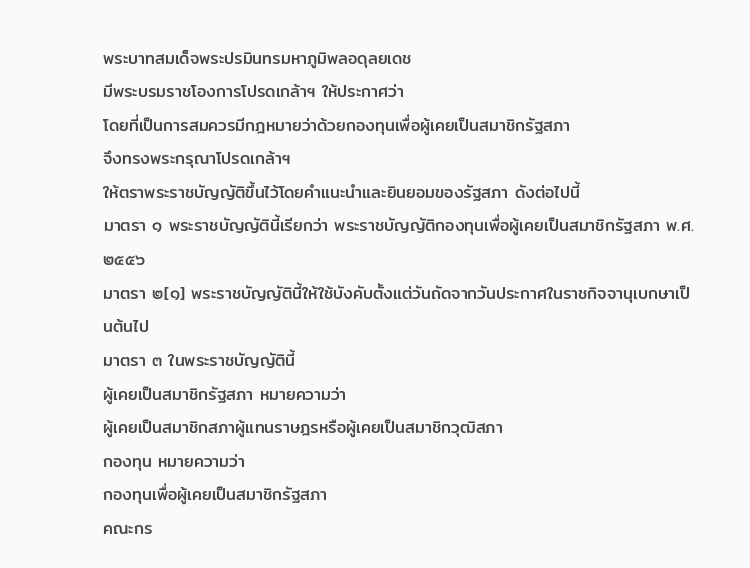พระบาทสมเด็จพระปรมินทรมหาภูมิพลอดุลยเดช
มีพระบรมราชโองการโปรดเกล้าฯ ให้ประกาศว่า
โดยที่เป็นการสมควรมีกฎหมายว่าด้วยกองทุนเพื่อผู้เคยเป็นสมาชิกรัฐสภา
จึงทรงพระกรุณาโปรดเกล้าฯ
ให้ตราพระราชบัญญัติขึ้นไว้โดยคำแนะนำและยินยอมของรัฐสภา ดังต่อไปนี้
มาตรา ๑ พระราชบัญญัตินี้เรียกว่า พระราชบัญญัติกองทุนเพื่อผู้เคยเป็นสมาชิกรัฐสภา พ.ศ. ๒๕๕๖
มาตรา ๒[๑] พระราชบัญญัตินี้ให้ใช้บังคับตั้งแต่วันถัดจากวันประกาศในราชกิจจานุเบกษาเป็นต้นไป
มาตรา ๓ ในพระราชบัญญัตินี้
ผู้เคยเป็นสมาชิกรัฐสภา หมายความว่า
ผู้เคยเป็นสมาชิกสภาผู้แทนราษฎรหรือผู้เคยเป็นสมาชิกวุฒิสภา
กองทุน หมายความว่า
กองทุนเพื่อผู้เคยเป็นสมาชิกรัฐสภา
คณะกร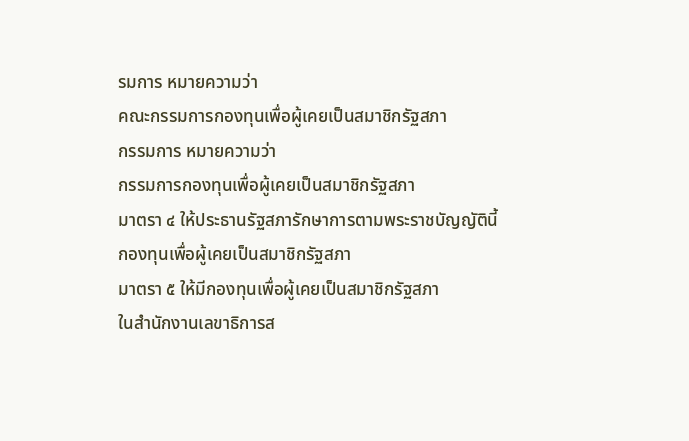รมการ หมายความว่า
คณะกรรมการกองทุนเพื่อผู้เคยเป็นสมาชิกรัฐสภา
กรรมการ หมายความว่า
กรรมการกองทุนเพื่อผู้เคยเป็นสมาชิกรัฐสภา
มาตรา ๔ ให้ประธานรัฐสภารักษาการตามพระราชบัญญัตินี้
กองทุนเพื่อผู้เคยเป็นสมาชิกรัฐสภา
มาตรา ๕ ให้มีกองทุนเพื่อผู้เคยเป็นสมาชิกรัฐสภา
ในสำนักงานเลขาธิการส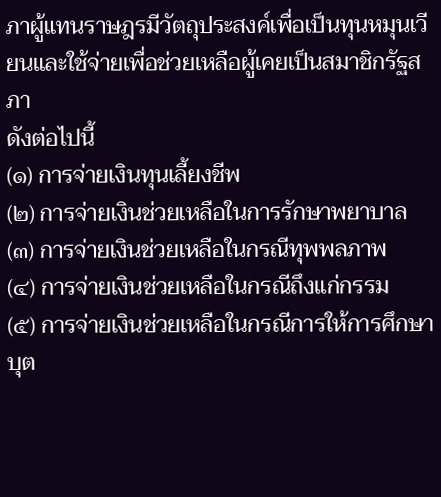ภาผู้แทนราษฎรมีวัตถุประสงค์เพื่อเป็นทุนหมุนเวียนและใช้จ่ายเพื่อช่วยเหลือผู้เคยเป็นสมาชิกรัฐสภา
ดังต่อไปนี้
(๑) การจ่ายเงินทุนเลี้ยงชีพ
(๒) การจ่ายเงินช่วยเหลือในการรักษาพยาบาล
(๓) การจ่ายเงินช่วยเหลือในกรณีทุพพลภาพ
(๔) การจ่ายเงินช่วยเหลือในกรณีถึงแก่กรรม
(๕) การจ่ายเงินช่วยเหลือในกรณีการให้การศึกษาบุต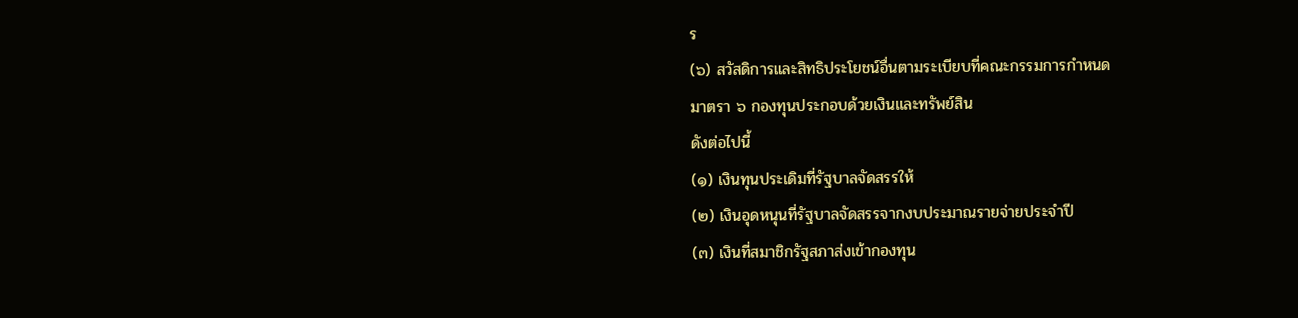ร
(๖) สวัสดิการและสิทธิประโยชน์อื่นตามระเบียบที่คณะกรรมการกำหนด
มาตรา ๖ กองทุนประกอบด้วยเงินและทรัพย์สิน
ดังต่อไปนี้
(๑) เงินทุนประเดิมที่รัฐบาลจัดสรรให้
(๒) เงินอุดหนุนที่รัฐบาลจัดสรรจากงบประมาณรายจ่ายประจำปี
(๓) เงินที่สมาชิกรัฐสภาส่งเข้ากองทุน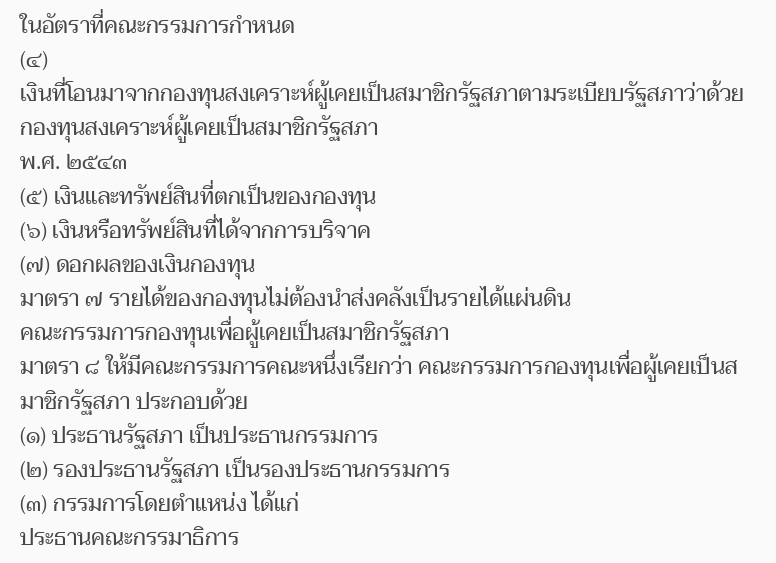ในอัตราที่คณะกรรมการกำหนด
(๔)
เงินที่โอนมาจากกองทุนสงเคราะห์ผู้เคยเป็นสมาชิกรัฐสภาตามระเบียบรัฐสภาว่าด้วยกองทุนสงเคราะห์ผู้เคยเป็นสมาชิกรัฐสภา
พ.ศ. ๒๕๔๓
(๕) เงินและทรัพย์สินที่ตกเป็นของกองทุน
(๖) เงินหรือทรัพย์สินที่ได้จากการบริจาค
(๗) ดอกผลของเงินกองทุน
มาตรา ๗ รายได้ของกองทุนไม่ต้องนำส่งคลังเป็นรายได้แผ่นดิน
คณะกรรมการกองทุนเพื่อผู้เคยเป็นสมาชิกรัฐสภา
มาตรา ๘ ให้มีคณะกรรมการคณะหนึ่งเรียกว่า คณะกรรมการกองทุนเพื่อผู้เคยเป็นสมาชิกรัฐสภา ประกอบด้วย
(๑) ประธานรัฐสภา เป็นประธานกรรมการ
(๒) รองประธานรัฐสภา เป็นรองประธานกรรมการ
(๓) กรรมการโดยตำแหน่ง ได้แก่
ประธานคณะกรรมาธิการ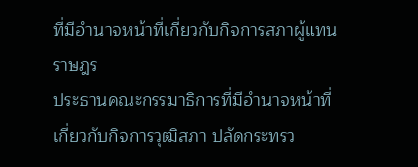ที่มีอำนาจหน้าที่เกี่ยวกับกิจการสภาผู้แทนราษฎร
ประธานคณะกรรมาธิการที่มีอำนาจหน้าที่เกี่ยวกับกิจการวุฒิสภา ปลัดกระทรว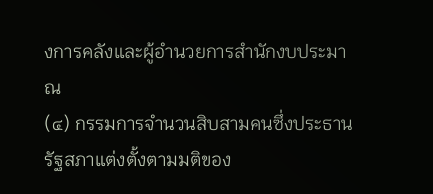งการคลังและผู้อำนวยการสำนักงบประมาณ
(๔) กรรมการจำนวนสิบสามคนซึ่งประธานรัฐสภาแต่งตั้งตามมติของ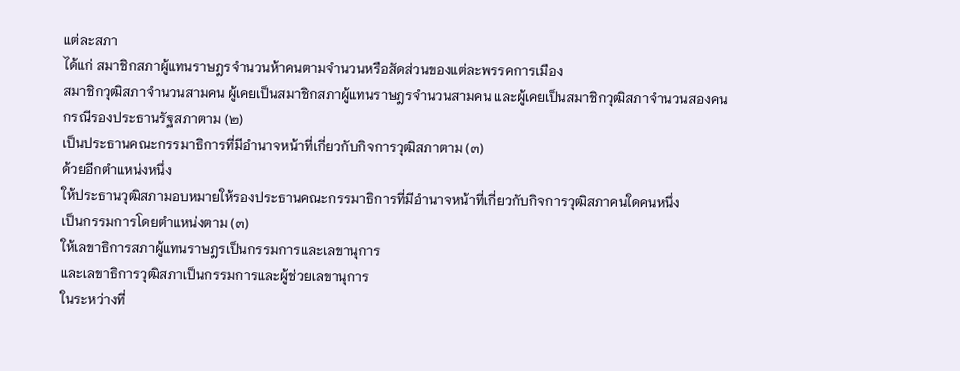แต่ละสภา
ได้แก่ สมาชิกสภาผู้แทนราษฎรจำนวนห้าคนตามจำนวนหรือสัดส่วนของแต่ละพรรคการเมือง
สมาชิกวุฒิสภาจำนวนสามคน ผู้เคยเป็นสมาชิกสภาผู้แทนราษฎรจำนวนสามคน และผู้เคยเป็นสมาชิกวุฒิสภาจำนวนสองคน
กรณีรองประธานรัฐสภาตาม (๒)
เป็นประธานคณะกรรมาธิการที่มีอำนาจหน้าที่เกี่ยวกับกิจการวุฒิสภาตาม (๓)
ด้วยอีกตำแหน่งหนึ่ง
ให้ประธานวุฒิสภามอบหมายให้รองประธานคณะกรรมาธิการที่มีอำนาจหน้าที่เกี่ยวกับกิจการวุฒิสภาคนใดคนหนึ่ง
เป็นกรรมการโดยตำแหน่งตาม (๓)
ให้เลขาธิการสภาผู้แทนราษฎรเป็นกรรมการและเลขานุการ
และเลขาธิการวุฒิสภาเป็นกรรมการและผู้ช่วยเลขานุการ
ในระหว่างที่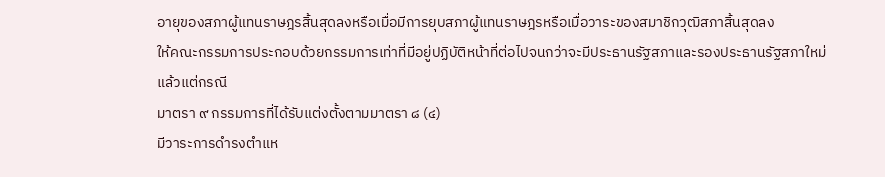อายุของสภาผู้แทนราษฎรสิ้นสุดลงหรือเมื่อมีการยุบสภาผู้แทนราษฎรหรือเมื่อวาระของสมาชิกวุฒิสภาสิ้นสุดลง
ให้คณะกรรมการประกอบด้วยกรรมการเท่าที่มีอยู่ปฏิบัติหน้าที่ต่อไปจนกว่าจะมีประธานรัฐสภาและรองประธานรัฐสภาใหม่
แล้วแต่กรณี
มาตรา ๙ กรรมการที่ได้รับแต่งตั้งตามมาตรา ๘ (๔)
มีวาระการดำรงตำแห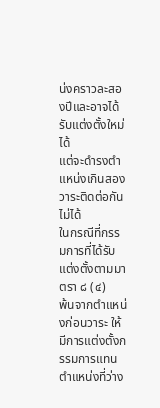น่งคราวละสองปีและอาจได้รับแต่งตั้งใหม่ได้
แต่จะดำรงตำแหน่งเกินสองวาระติดต่อกันไม่ได้
ในกรณีที่กรรมการที่ได้รับแต่งตั้งตามมาตรา ๘ (๔)
พ้นจากตำแหน่งก่อนวาระ ให้มีการแต่งตั้งกรรมการแทนตำแหน่งที่ว่าง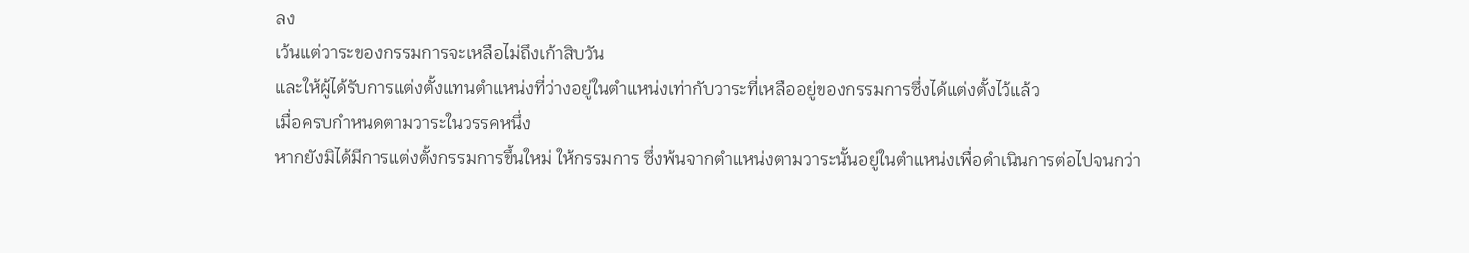ลง
เว้นแต่วาระของกรรมการจะเหลือไม่ถึงเก้าสิบวัน
และให้ผู้ได้รับการแต่งตั้งแทนตำแหน่งที่ว่างอยู่ในตำแหน่งเท่ากับวาระที่เหลืออยู่ของกรรมการซึ่งได้แต่งตั้งไว้แล้ว
เมื่อครบกำหนดตามวาระในวรรคหนึ่ง
หากยังมิได้มีการแต่งตั้งกรรมการขึ้นใหม่ ให้กรรมการ ซึ่งพ้นจากตำแหน่งตามวาระนั้นอยู่ในตำแหน่งเพื่อดำเนินการต่อไปจนกว่า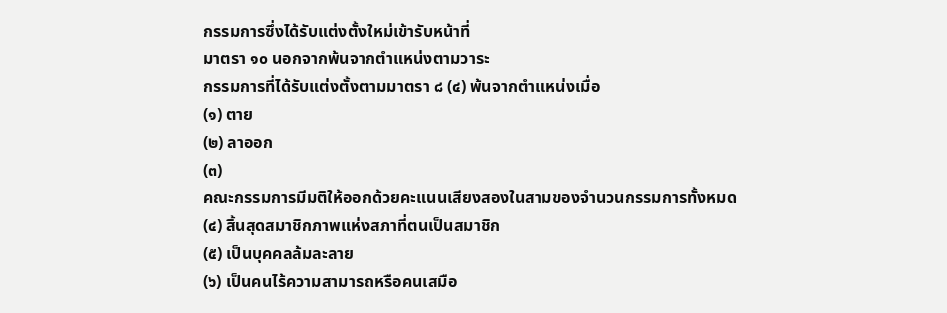กรรมการซึ่งได้รับแต่งตั้งใหม่เข้ารับหน้าที่
มาตรา ๑๐ นอกจากพ้นจากตำแหน่งตามวาระ
กรรมการที่ได้รับแต่งตั้งตามมาตรา ๘ (๔) พ้นจากตำแหน่งเมื่อ
(๑) ตาย
(๒) ลาออก
(๓)
คณะกรรมการมีมติให้ออกด้วยคะแนนเสียงสองในสามของจำนวนกรรมการทั้งหมด
(๔) สิ้นสุดสมาชิกภาพแห่งสภาที่ตนเป็นสมาชิก
(๕) เป็นบุคคลล้มละลาย
(๖) เป็นคนไร้ความสามารถหรือคนเสมือ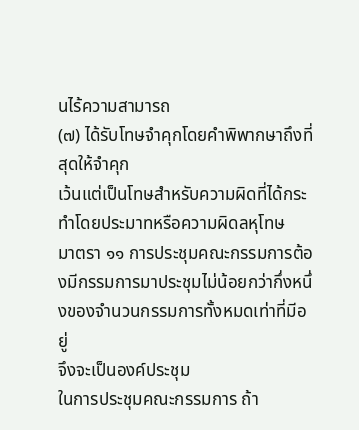นไร้ความสามารถ
(๗) ได้รับโทษจำคุกโดยคำพิพากษาถึงที่สุดให้จำคุก
เว้นแต่เป็นโทษสำหรับความผิดที่ได้กระทำโดยประมาทหรือความผิดลหุโทษ
มาตรา ๑๑ การประชุมคณะกรรมการต้องมีกรรมการมาประชุมไม่น้อยกว่ากึ่งหนึ่งของจำนวนกรรมการทั้งหมดเท่าที่มีอยู่
จึงจะเป็นองค์ประชุม
ในการประชุมคณะกรรมการ ถ้า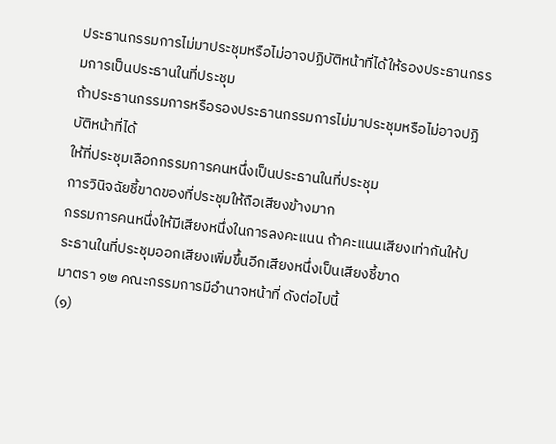ประธานกรรมการไม่มาประชุมหรือไม่อาจปฏิบัติหน้าที่ได้ให้รองประธานกรรมการเป็นประธานในที่ประชุม
ถ้าประธานกรรมการหรือรองประธานกรรมการไม่มาประชุมหรือไม่อาจปฏิบัติหน้าที่ได้
ให้ที่ประชุมเลือกกรรมการคนหนึ่งเป็นประธานในที่ประชุม
การวินิจฉัยชี้ขาดของที่ประชุมให้ถือเสียงข้างมาก
กรรมการคนหนึ่งให้มีเสียงหนึ่งในการลงคะแนน ถ้าคะแนนเสียงเท่ากันให้ประธานในที่ประชุมออกเสียงเพิ่มขึ้นอีกเสียงหนึ่งเป็นเสียงชี้ขาด
มาตรา ๑๒ คณะกรรมการมีอำนาจหน้าที่ ดังต่อไปนี้
(๑)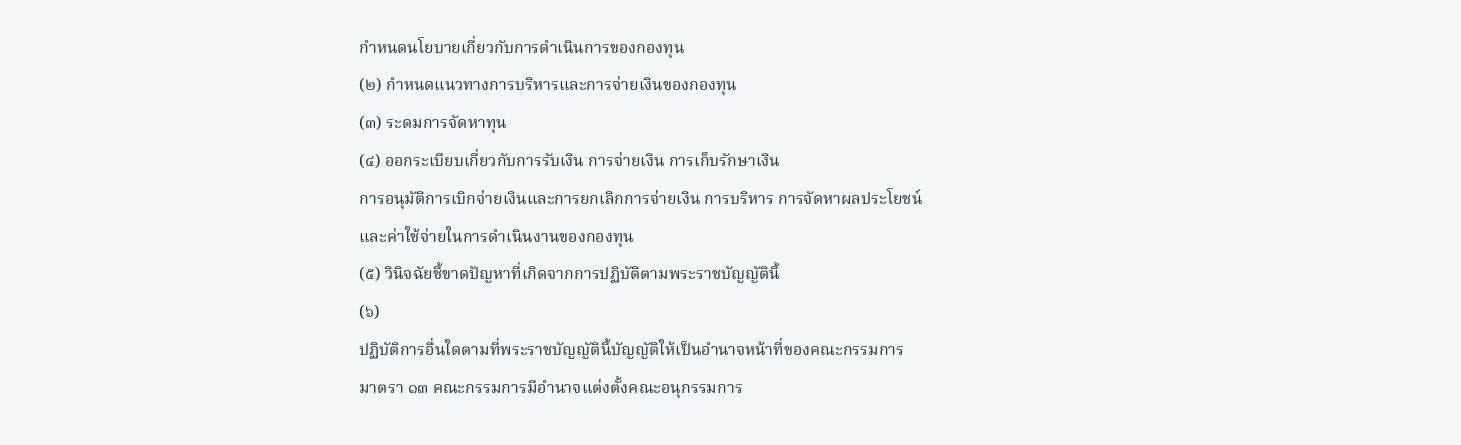กำหนดนโยบายเกี่ยวกับการดำเนินการของกองทุน
(๒) กำหนดแนวทางการบริหารและการจ่ายเงินของกองทุน
(๓) ระดมการจัดหาทุน
(๔) ออกระเบียบเกี่ยวกับการรับเงิน การจ่ายเงิน การเก็บรักษาเงิน
การอนุมัติการเบิกจ่ายเงินและการยกเลิกการจ่ายเงิน การบริหาร การจัดหาผลประโยชน์
และค่าใช้จ่ายในการดำเนินงานของกองทุน
(๕) วินิจฉัยชี้ขาดปัญหาที่เกิดจากการปฏิบัติตามพระราชบัญญัตินี้
(๖)
ปฏิบัติการอื่นใดตามที่พระราชบัญญัตินี้บัญญัติให้เป็นอำนาจหน้าที่ของคณะกรรมการ
มาตรา ๑๓ คณะกรรมการมีอำนาจแต่งตั้งคณะอนุกรรมการ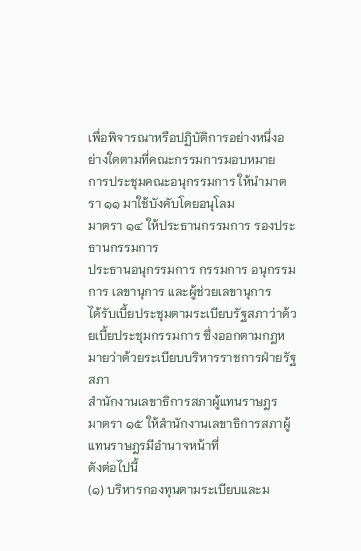เพื่อพิจารณาหรือปฏิบัติการอย่างหนึ่งอย่างใดตามที่คณะกรรมการมอบหมาย
การประชุมคณะอนุกรรมการ ให้นำมาตรา ๑๑ มาใช้บังคับโดยอนุโลม
มาตรา ๑๔ ให้ประธานกรรมการ รองประธานกรรมการ
ประธานอนุกรรมการ กรรมการ อนุกรรมการ เลขานุการ และผู้ช่วยเลขานุการ
ได้รับเบี้ยประชุมตามระเบียบรัฐสภาว่าด้วยเบี้ยประชุมกรรมการ ซึ่งออกตามกฎหมายว่าด้วยระเบียบบริหารราชการฝ่ายรัฐสภา
สำนักงานเลขาธิการสภาผู้แทนราษฎร
มาตรา ๑๕ ให้สำนักงานเลขาธิการสภาผู้แทนราษฎรมีอำนาจหน้าที่
ดังต่อไปนี้
(๑) บริหารกองทุนตามระเบียบและม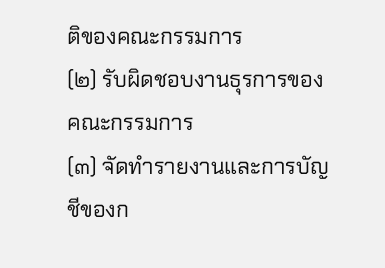ติของคณะกรรมการ
(๒) รับผิดชอบงานธุรการของคณะกรรมการ
(๓) จัดทำรายงานและการบัญชีของก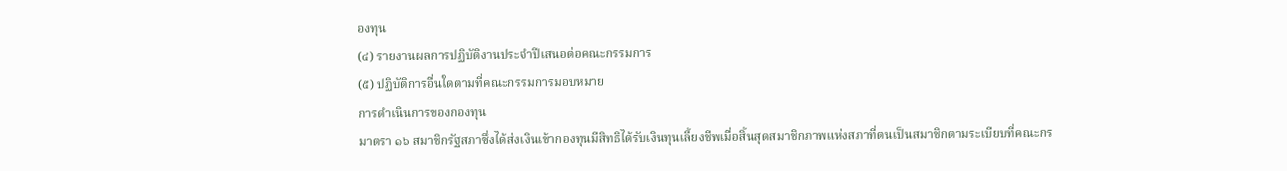องทุน
(๔) รายงานผลการปฏิบัติงานประจำปีเสนอต่อคณะกรรมการ
(๕) ปฏิบัติการอื่นใดตามที่คณะกรรมการมอบหมาย
การดำเนินการของกองทุน
มาตรา ๑๖ สมาชิกรัฐสภาซึ่งได้ส่งเงินเข้ากองทุนมีสิทธิได้รับเงินทุนเลี้ยงชีพเมื่อสิ้นสุดสมาชิกภาพแห่งสภาที่ตนเป็นสมาชิกตามระเบียบที่คณะกร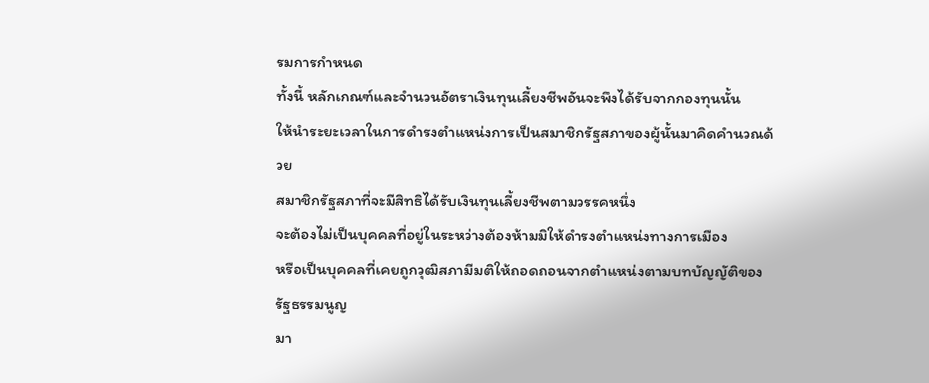รมการกำหนด
ทั้งนี้ หลักเกณฑ์และจำนวนอัตราเงินทุนเลี้ยงชีพอันจะพึงได้รับจากกองทุนนั้น
ให้นำระยะเวลาในการดำรงตำแหน่งการเป็นสมาชิกรัฐสภาของผู้นั้นมาคิดคำนวณด้วย
สมาชิกรัฐสภาที่จะมีสิทธิได้รับเงินทุนเลี้ยงชีพตามวรรคหนึ่ง
จะต้องไม่เป็นบุคคลที่อยู่ในระหว่างต้องห้ามมิให้ดำรงตำแหน่งทางการเมือง
หรือเป็นบุคคลที่เคยถูกวุฒิสภามีมติให้ถอดถอนจากตำแหน่งตามบทบัญญัติของรัฐธรรมนูญ
มา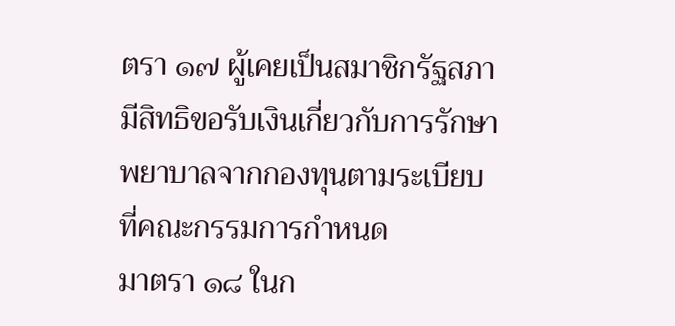ตรา ๑๗ ผู้เคยเป็นสมาชิกรัฐสภามีสิทธิขอรับเงินเกี่ยวกับการรักษาพยาบาลจากกองทุนตามระเบียบที่คณะกรรมการกำหนด
มาตรา ๑๘ ในก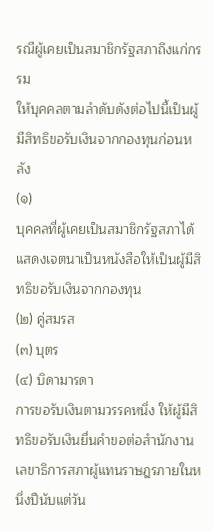รณีผู้เคยเป็นสมาชิกรัฐสภาถึงแก่กรรม
ให้บุคคลตามลำดับดังต่อไปนี้เป็นผู้มีสิทธิขอรับเงินจากกองทุนก่อนหลัง
(๑)
บุคคลที่ผู้เคยเป็นสมาชิกรัฐสภาได้แสดงเจตนาเป็นหนังสือให้เป็นผู้มีสิทธิขอรับเงินจากกองทุน
(๒) คู่สมรส
(๓) บุตร
(๔) บิดามารดา
การขอรับเงินตามวรรคหนึ่ง ให้ผู้มีสิทธิขอรับเงินยื่นคำขอต่อสำนักงานเลขาธิการสภาผู้แทนราษฎรภายในหนึ่งปีนับแต่วัน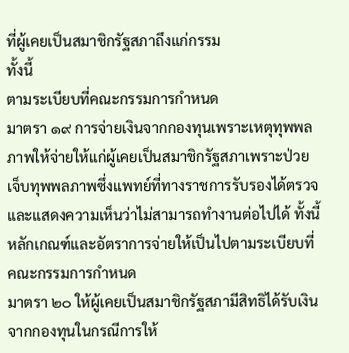ที่ผู้เคยเป็นสมาชิกรัฐสภาถึงแก่กรรม
ทั้งนี้
ตามระเบียบที่คณะกรรมการกำหนด
มาตรา ๑๙ การจ่ายเงินจากกองทุนเพราะเหตุทุพพลภาพให้จ่ายให้แก่ผู้เคยเป็นสมาชิกรัฐสภาเพราะป่วยเจ็บทุพพลภาพซึ่งแพทย์ที่ทางราชการรับรองได้ตรวจและแสดงความเห็นว่าไม่สามารถทำงานต่อไปได้ ทั้งนี้
หลักเกณฑ์และอัตราการจ่ายให้เป็นไปตามระเบียบที่คณะกรรมการกำหนด
มาตรา ๒๐ ให้ผู้เคยเป็นสมาชิกรัฐสภามีสิทธิได้รับเงินจากกองทุนในกรณีการให้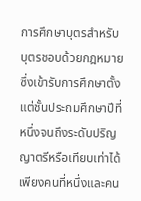การศึกษาบุตรสำหรับบุตรชอบด้วยกฎหมายซึ่งเข้ารับการศึกษาตั้งแต่ชั้นประถมศึกษาปีที่หนึ่งจนถึงระดับปริญญาตรีหรือเทียบเท่าได้เพียงคนที่หนึ่งและคน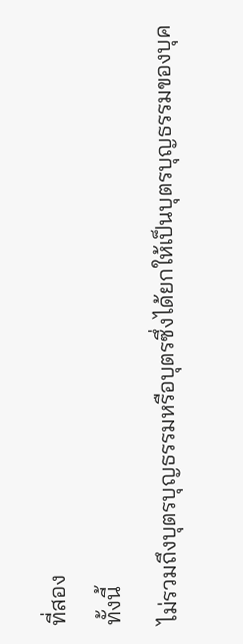ที่สอง
ทั้งนี้
ไม่รวมถึงบุตรบุญธรรมหรือบุตรซึ่งได้ยกให้เป็นบุตรบุญธรรมของบุค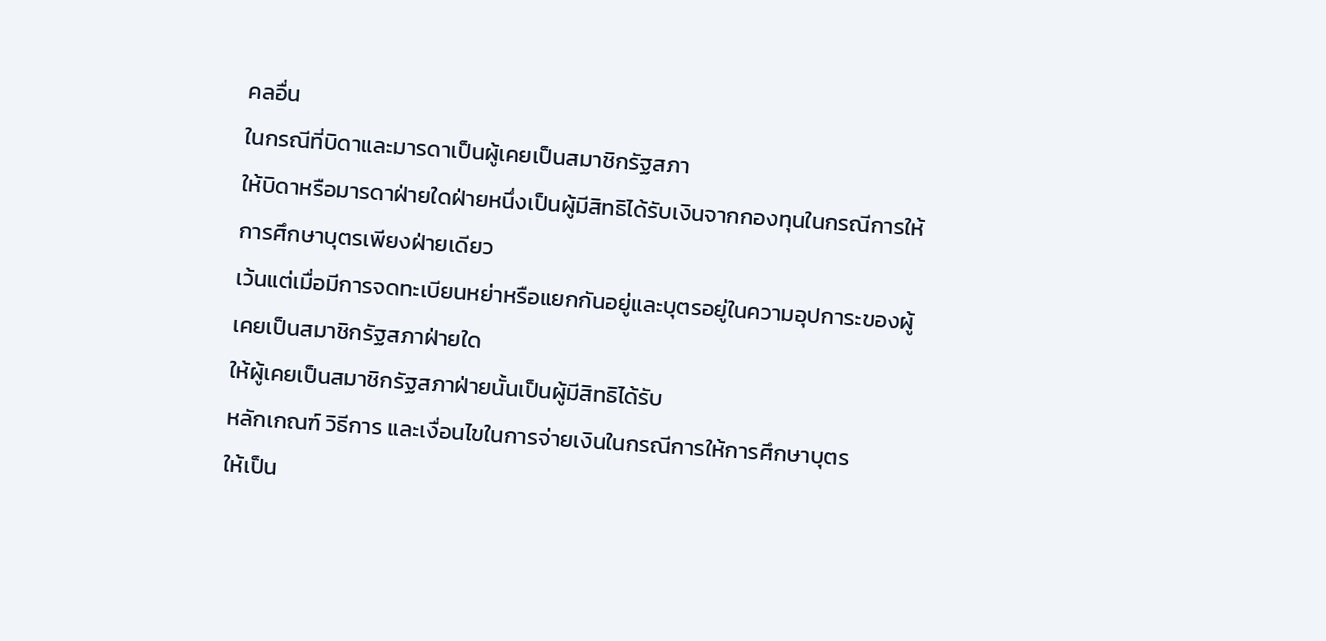คลอื่น
ในกรณีที่บิดาและมารดาเป็นผู้เคยเป็นสมาชิกรัฐสภา
ให้บิดาหรือมารดาฝ่ายใดฝ่ายหนึ่งเป็นผู้มีสิทธิได้รับเงินจากกองทุนในกรณีการให้การศึกษาบุตรเพียงฝ่ายเดียว
เว้นแต่เมื่อมีการจดทะเบียนหย่าหรือแยกกันอยู่และบุตรอยู่ในความอุปการะของผู้เคยเป็นสมาชิกรัฐสภาฝ่ายใด
ให้ผู้เคยเป็นสมาชิกรัฐสภาฝ่ายนั้นเป็นผู้มีสิทธิได้รับ
หลักเกณฑ์ วิธีการ และเงื่อนไขในการจ่ายเงินในกรณีการให้การศึกษาบุตร
ให้เป็น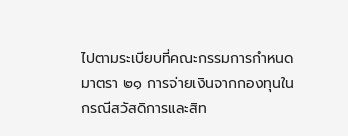ไปตามระเบียบที่คณะกรรมการกำหนด
มาตรา ๒๑ การจ่ายเงินจากกองทุนในกรณีสวัสดิการและสิท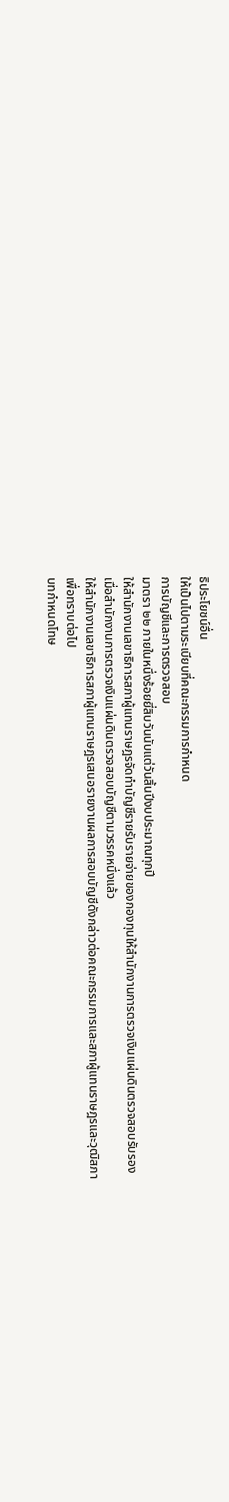ธิประโยชน์อื่น
ให้เป็นไปตามระเบียบที่คณะกรรมการกำหนด
การบัญชีและการตรวจสอบ
มาตรา ๒๒ ภายในหนึ่งร้อยยี่สิบวันนับแต่วันสิ้นปีงบประมาณทุกปี
ให้สำนักงานเลขาธิการสภาผู้แทนราษฎรจัดทำบัญชีรายรับรายจ่ายของกองทุนให้สำนักงานการตรวจเงินแผ่นดินตรวจสอบรับรอง
เมื่อสำนักงานการตรวจเงินแผ่นดินตรวจสอบบัญชีตามวรรคหนึ่งแล้ว
ให้สำนักงานเลขาธิการสภาผู้แทนราษฎรเสนอรายงานผลการสอบบัญชีดังกล่าวต่อคณะกรรมการและสภาผู้แทนราษฎรและวุฒิสภา
เพื่อทราบต่อไป
บทกำหนดโทษ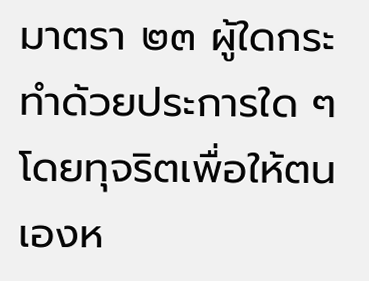มาตรา ๒๓ ผู้ใดกระทำด้วยประการใด ๆ
โดยทุจริตเพื่อให้ตนเองห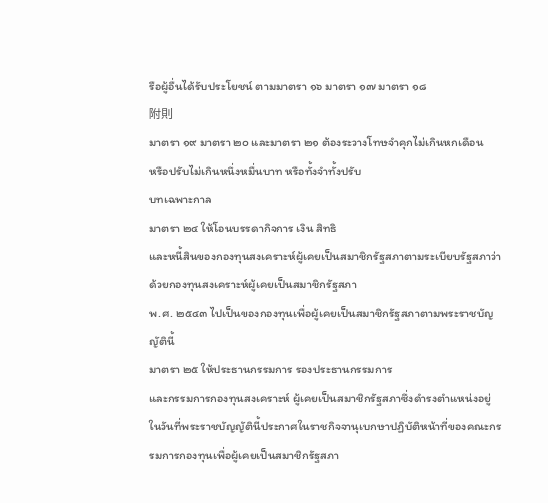รือผู้อื่นได้รับประโยชน์ ตามมาตรา ๑๖ มาตรา ๑๗ มาตรา ๑๘
附則
มาตรา ๑๙ มาตรา ๒๐ และมาตรา ๒๑ ต้องระวางโทษจำคุกไม่เกินหกเดือน
หรือปรับไม่เกินหนึ่งหมื่นบาท หรือทั้งจำทั้งปรับ
บทเฉพาะกาล
มาตรา ๒๔ ให้โอนบรรดากิจการ เงิน สิทธิ
และหนี้สินของกองทุนสงเคราะห์ผู้เคยเป็นสมาชิกรัฐสภาตามระเบียบรัฐสภาว่าด้วยกองทุนสงเคราะห์ผู้เคยเป็นสมาชิกรัฐสภา
พ.ศ. ๒๕๔๓ ไปเป็นของกองทุนเพื่อผู้เคยเป็นสมาชิกรัฐสภาตามพระราชบัญญัตินี้
มาตรา ๒๕ ให้ประธานกรรมการ รองประธานกรรมการ
และกรรมการกองทุนสงเคราะห์ ผู้เคยเป็นสมาชิกรัฐสภาซึ่งดำรงตำแหน่งอยู่ในวันที่พระราชบัญญัตินี้ประกาศในราชกิจจานุเบกษาปฏิบัติหน้าที่ของคณะกรรมการกองทุนเพื่อผู้เคยเป็นสมาชิกรัฐสภา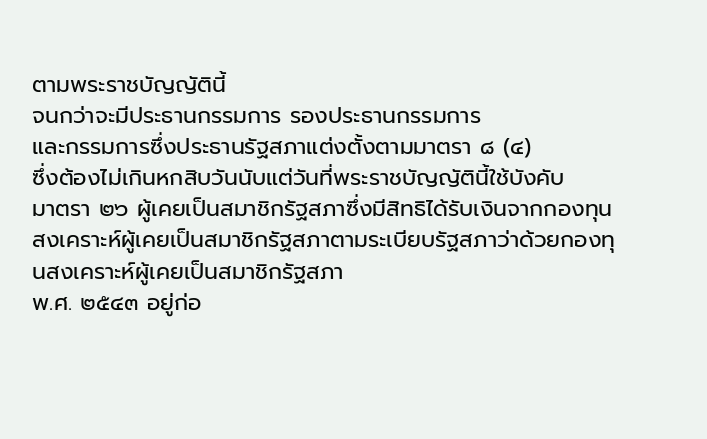ตามพระราชบัญญัตินี้
จนกว่าจะมีประธานกรรมการ รองประธานกรรมการ
และกรรมการซึ่งประธานรัฐสภาแต่งตั้งตามมาตรา ๘ (๔)
ซึ่งต้องไม่เกินหกสิบวันนับแต่วันที่พระราชบัญญัตินี้ใช้บังคับ
มาตรา ๒๖ ผู้เคยเป็นสมาชิกรัฐสภาซึ่งมีสิทธิได้รับเงินจากกองทุนสงเคราะห์ผู้เคยเป็นสมาชิกรัฐสภาตามระเบียบรัฐสภาว่าด้วยกองทุนสงเคราะห์ผู้เคยเป็นสมาชิกรัฐสภา
พ.ศ. ๒๕๔๓ อยู่ก่อ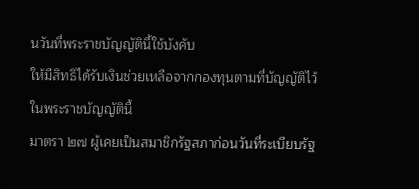นวันที่พระราชบัญญัตินี้ใช้บังคับ
ให้มีสิทธิได้รับเงินช่วยเหลือจากกองทุนตามที่บัญญัติไว้ในพระราชบัญญัตินี้
มาตรา ๒๗ ผู้เคยเป็นสมาชิกรัฐสภาก่อนวันที่ระเบียบรัฐ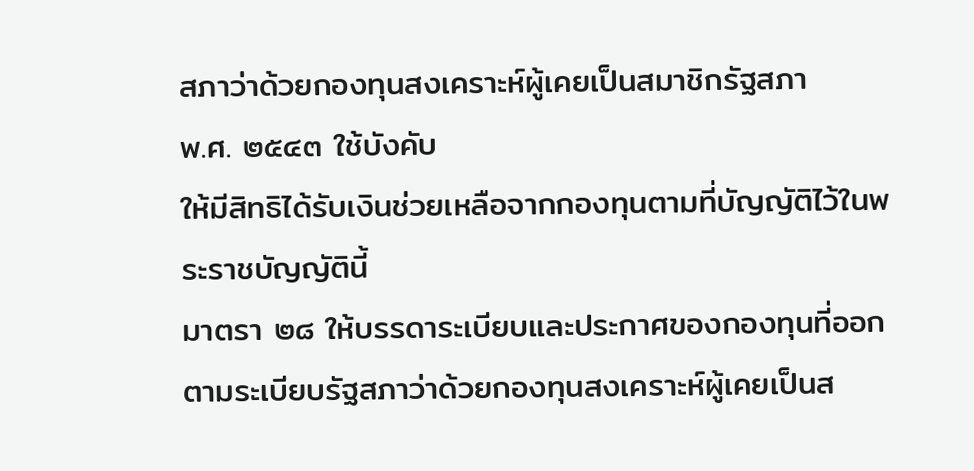สภาว่าด้วยกองทุนสงเคราะห์ผู้เคยเป็นสมาชิกรัฐสภา
พ.ศ. ๒๕๔๓ ใช้บังคับ
ให้มีสิทธิได้รับเงินช่วยเหลือจากกองทุนตามที่บัญญัติไว้ในพระราชบัญญัตินี้
มาตรา ๒๘ ให้บรรดาระเบียบและประกาศของกองทุนที่ออกตามระเบียบรัฐสภาว่าด้วยกองทุนสงเคราะห์ผู้เคยเป็นส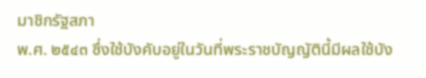มาชิกรัฐสภา
พ.ศ. ๒๕๔๓ ซึ่งใช้บังคับอยู่ในวันที่พระราชบัญญัตินี้มีผลใช้บัง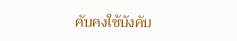คับคงใช้บังคับ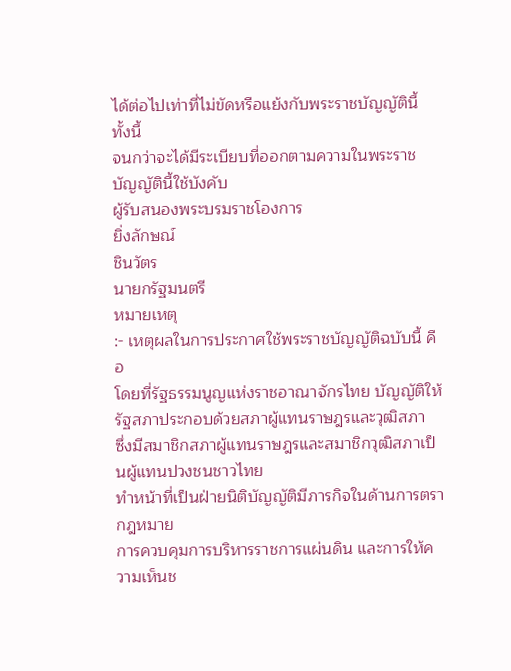ได้ต่อไปเท่าที่ไม่ขัดหรือแย้งกับพระราชบัญญัตินี้
ทั้งนี้
จนกว่าจะได้มีระเบียบที่ออกตามความในพระราชบัญญัตินี้ใช้บังคับ
ผู้รับสนองพระบรมราชโองการ
ยิ่งลักษณ์
ชินวัตร
นายกรัฐมนตรี
หมายเหตุ
:- เหตุผลในการประกาศใช้พระราชบัญญัติฉบับนี้ คือ
โดยที่รัฐธรรมนูญแห่งราชอาณาจักรไทย บัญญัติให้รัฐสภาประกอบด้วยสภาผู้แทนราษฎรและวุฒิสภา
ซึ่งมีสมาชิกสภาผู้แทนราษฎรและสมาชิกวุฒิสภาเป็นผู้แทนปวงชนชาวไทย
ทำหน้าที่เป็นฝ่ายนิติบัญญัติมีภารกิจในด้านการตรากฎหมาย
การควบคุมการบริหารราชการแผ่นดิน และการให้ความเห็นช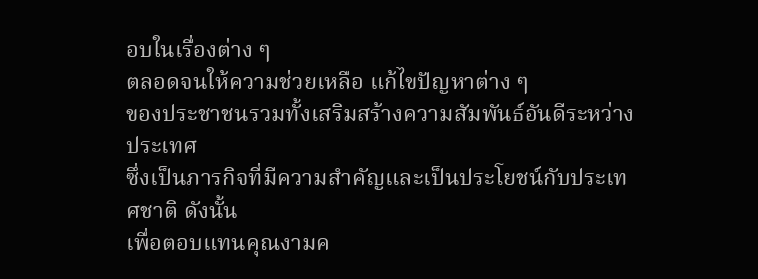อบในเรื่องต่าง ๆ
ตลอดจนให้ความช่วยเหลือ แก้ไขปัญหาต่าง ๆ
ของประชาชนรวมทั้งเสริมสร้างความสัมพันธ์อันดีระหว่างประเทศ
ซึ่งเป็นภารกิจที่มีความสำคัญและเป็นประโยชน์กับประเทศชาติ ดังนั้น
เพื่อตอบแทนคุณงามค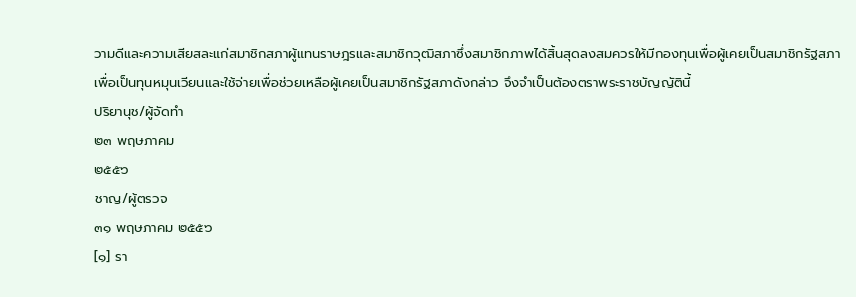วามดีและความเสียสละแก่สมาชิกสภาผู้แทนราษฎรและสมาชิกวุฒิสภาซึ่งสมาชิกภาพได้สิ้นสุดลงสมควรให้มีกองทุนเพื่อผู้เคยเป็นสมาชิกรัฐสภา
เพื่อเป็นทุนหมุนเวียนและใช้จ่ายเพื่อช่วยเหลือผู้เคยเป็นสมาชิกรัฐสภาดังกล่าว จึงจำเป็นต้องตราพระราชบัญญัตินี้
ปริยานุช/ผู้จัดทำ
๒๓ พฤษภาคม
๒๕๕๖
ชาญ/ผู้ตรวจ
๓๑ พฤษภาคม ๒๕๕๖
[๑] รา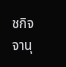ชกิจจานุ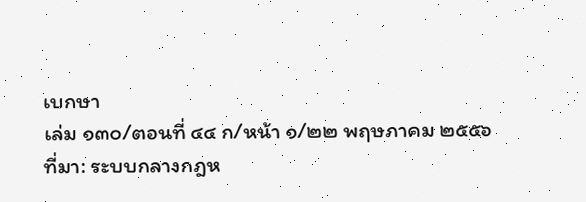เบกษา
เล่ม ๑๓๐/ตอนที่ ๔๔ ก/หน้า ๑/๒๒ พฤษภาคม ๒๕๕๖
ที่มา: ระบบกลางกฎห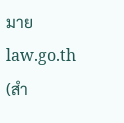มาย law.go.th (สำ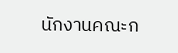นักงานคณะก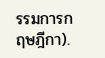รรมการกฤษฎีกา).